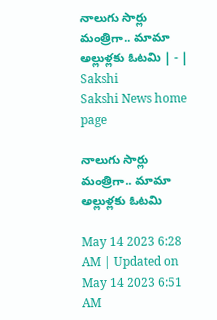నాలుగు సార్లు మంత్రిగా.. మామా అల్లుళ్లకు ఓటమి | - | Sakshi
Sakshi News home page

నాలుగు సార్లు మంత్రిగా.. మామా అల్లుళ్లకు ఓటమి

May 14 2023 6:28 AM | Updated on May 14 2023 6:51 AM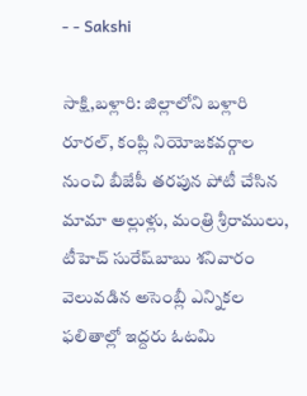- - Sakshi

సాక్షి,బళ్లారి: జిల్లాలోని బళ్లారి రూరల్‌, కంప్లి నియోజకవర్గాల నుంచి బీజేపీ తరపున పోటీ చేసిన మామా అల్లుళ్లు, మంత్రి శ్రీరాములు, టీహెచ్‌ సురేష్‌బాబు శనివారం వెలువడిన అసెంబ్లీ ఎన్నికల ఫలితాల్లో ఇద్దరు ఓటమి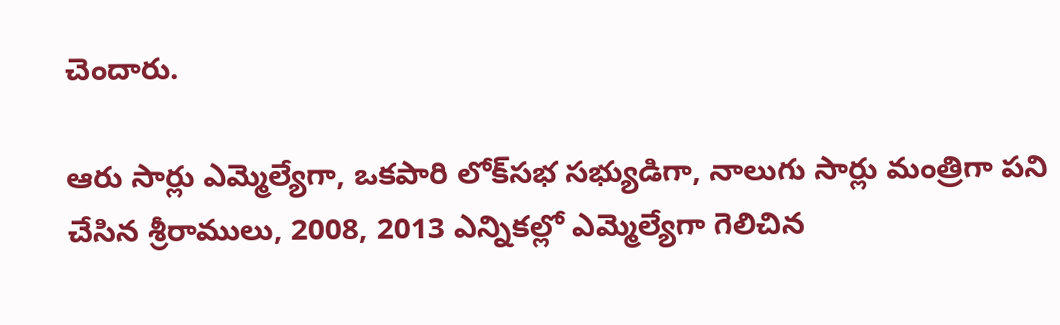చెందారు.

ఆరు సార్లు ఎమ్మెల్యేగా, ఒకపారి లోక్‌సభ సభ్యుడిగా, నాలుగు సార్లు మంత్రిగా పని చేసిన శ్రీరాములు, 2008, 2013 ఎన్నికల్లో ఎమ్మెల్యేగా గెలిచిన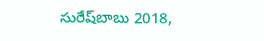సురేష్‌బాబు 2018,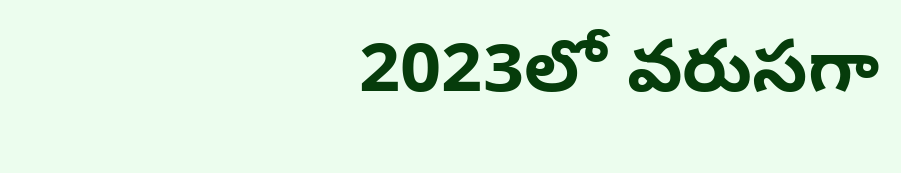2023లో వరుసగా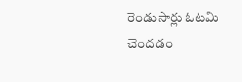రెండుసార్లు ఓటమి చెందడం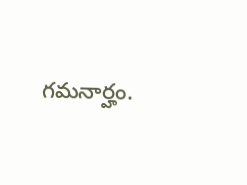గమనార్హం.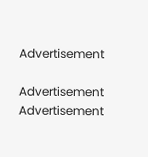Advertisement

Advertisement
Advertisement